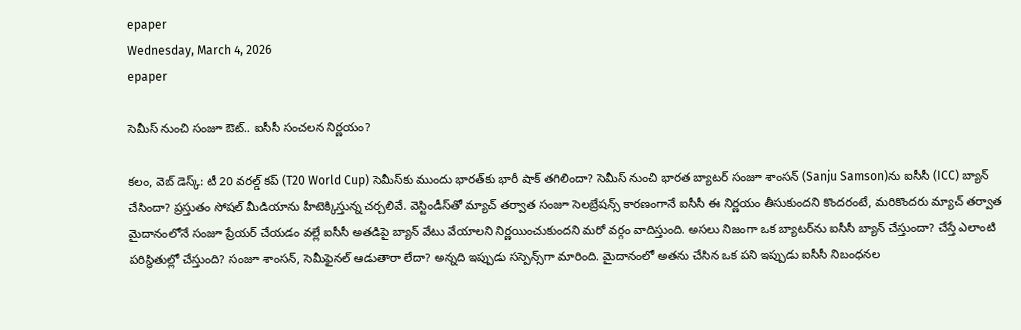epaper
Wednesday, March 4, 2026
epaper

సెమీస్ నుంచి సంజూ ఔట్.. ఐసీసీ సంచలన నిర్ణయం?

క‌లం, వెబ్ డెస్క్‌: టీ 20 వరల్డ్ కప్ (T20 World Cup) సెమీస్‌కు ముందు భారత్‌కు భారీ షాక్ తగిలిందా? సెమీస్ నుంచి భారత బ్యాటర్ సంజూ శాంసన్‌ (Sanju Samson)ను ఐసీసీ (ICC) బ్యాన్ చేసిందా? ప్రస్తుతం సోషల్ మీడియాను హీటెక్కిస్తున్న చర్చలివే. వెస్టిండీస్‌తో మ్యాచ్ తర్వాత సంజూ సెలబ్రేషన్స్ కారణంగానే ఐసీసీ ఈ నిర్ణయం తీసుకుందని కొందరంటే, మరికొందరు మ్యాచ్ తర్వాత మైదానంలోనే సంజూ ప్రేయర్ చేయడం వల్లే ఐసీసీ అతడిపై బ్యాన్ వేటు వేయాలని నిర్ణయించుకుందని మరో వర్గం వాదిస్తుంది. అసలు నిజంగా ఒక బ్యాటర్‌ను ఐసీసీ బ్యాన్ చేస్తుందా? చేస్తే ఎలాంటి పరిస్థితుల్లో చేస్తుంది? సంజూ శాంసన్, సెమీఫైనల్ ఆడుతారా లేదా? అన్నది ఇప్పుడు సస్పెన్స్‌గా మారింది. మైదానంలో అతను చేసిన ఒక పని ఇప్పుడు ఐసీసీ నిబంధనల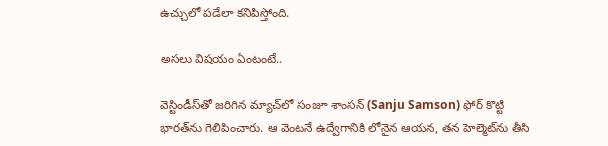ఉచ్చులో పడేలా కనిపిస్తోంది.

అసలు విషయం ఏంటంటే..

వెస్టిండీస్‌తో జరిగిన మ్యాచ్‌లో సంజూ శాంసన్ (Sanju Samson) ఫోర్ కొట్టి భారత్‌ను గెలిపించారు. ఆ వెంటనే ఉద్వేగానికి లోనైన ఆయన, తన హెల్మెట్‌ను తీసి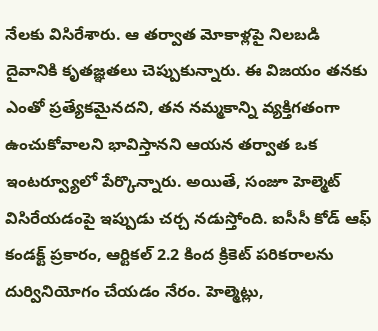నేలకు విసిరేశారు. ఆ తర్వాత మోకాళ్లపై నిలబడి దైవానికి కృతజ్ఞతలు చెప్పుకున్నారు. ఈ విజయం తనకు ఎంతో ప్రత్యేకమైనదని, తన నమ్మకాన్ని వ్యక్తిగతంగా ఉంచుకోవాలని భావిస్తానని ఆయన తర్వాత ఒక ఇంటర్వ్యూలో పేర్కొన్నారు. అయితే, సంజూ హెల్మెట్ విసిరేయడంపై ఇప్పుడు చర్చ నడుస్తోంది. ఐసీసీ కోడ్ ఆఫ్ కండక్ట్ ప్రకారం, ఆర్టికల్ 2.2 కింద క్రికెట్ పరికరాలను దుర్వినియోగం చేయడం నేరం. హెల్మెట్లు,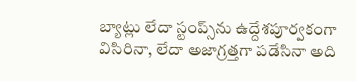బ్యాట్లు లేదా స్టంప్స్‌ను ఉద్దేశపూర్వకంగా విసిరినా, లేదా అజాగ్రత్తగా పడేసినా అది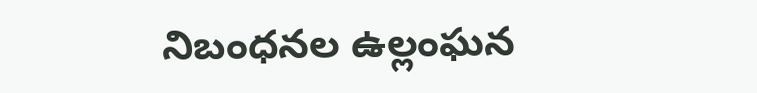నిబంధనల ఉల్లంఘన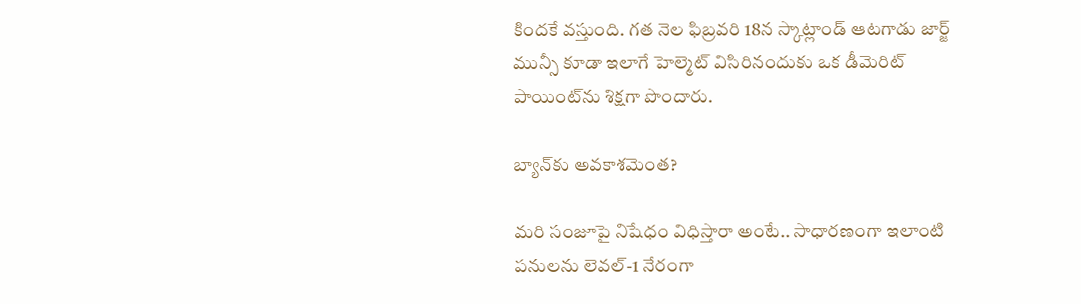కిందకే వస్తుంది. గత నెల ఫిబ్రవరి 18న స్కాట్లాండ్ ఆటగాడు జార్జ్ మున్సీ కూడా ఇలాగే హెల్మెట్ విసిరినందుకు ఒక డీమెరిట్ పాయింట్‌ను శిక్షగా పొందారు.

బ్యాన్‌కు అవకాశమెంత?

మరి సంజూపై నిషేధం విధిస్తారా అంటే.. సాధారణంగా ఇలాంటి పనులను లెవల్-1 నేరంగా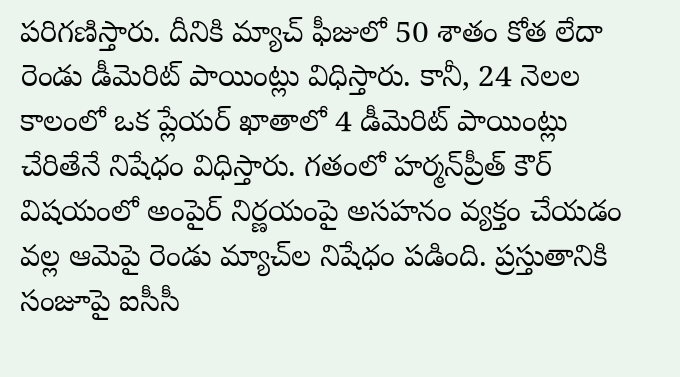పరిగణిస్తారు. దీనికి మ్యాచ్ ఫీజులో 50 శాతం కోత లేదా రెండు డీమెరిట్ పాయింట్లు విధిస్తారు. కానీ, 24 నెలల కాలంలో ఒక ప్లేయర్ ఖాతాలో 4 డీమెరిట్ పాయింట్లు చేరితేనే నిషేధం విధిస్తారు. గతంలో హర్మన్‌ప్రీత్ కౌర్ విషయంలో అంపైర్ నిర్ణయంపై అసహనం వ్యక్తం చేయడం వల్ల ఆమెపై రెండు మ్యాచ్‌ల నిషేధం పడింది. ప్రస్తుతానికి సంజూపై ఐసీసీ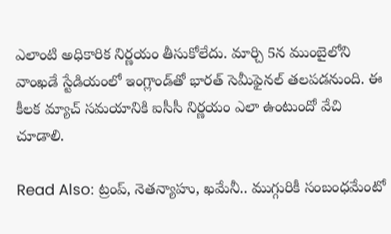ఎలాంటి అధికారిక నిర్ణయం తీసుకోలేదు. మార్చి 5న ముంబైలోని వాంఖడే స్టేడియంలో ఇంగ్లాండ్‌తో భారత్ సెమీఫైనల్ తలపడనుంది. ఈ కీలక మ్యాచ్ సమయానికి ఐసీసీ నిర్ణయం ఎలా ఉంటుందో వేచి చూడాలి.

Read Also: ట్రంప్, నెతన్యాహు, ఖమేనీ.. ముగ్గురికీ సంబంధమేంటో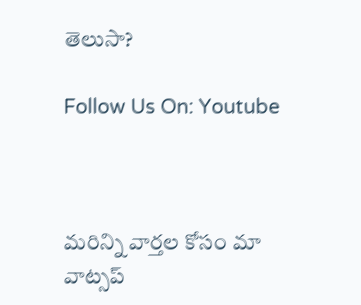తెలుసా?

Follow Us On: Youtube



మ‌రిన్ని వార్త‌ల కోసం మా వాట్స‌ప్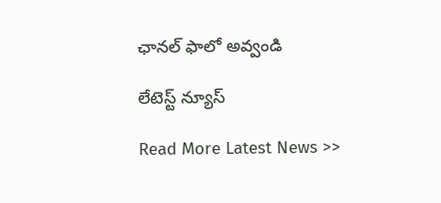ఛాన‌ల్ ఫాలో అవ్వండి

లేటెస్ట్ న్యూస్‌

Read More Latest News >>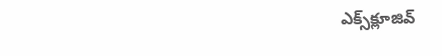ఎక్స్‌క్లూజివ్‌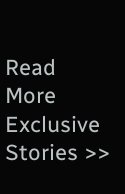Read More Exclusive Stories >>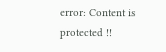error: Content is protected !!